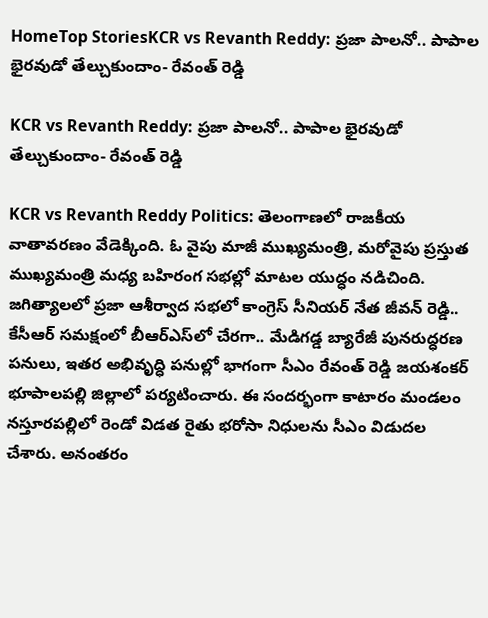HomeTop StoriesKCR vs Revanth Reddy: ప్రజా పాలనో.. పాపాల భైరవుడో తేల్చుకుందాం- రేవంత్‌ రెడ్డి

KCR vs Revanth Reddy: ప్రజా పాలనో.. పాపాల భైరవుడో తేల్చుకుందాం- రేవంత్‌ రెడ్డి

KCR vs Revanth Reddy Politics: తెలంగాణలో రాజకీయ వాతావరణం వేడెక్కింది. ఓ వైపు మాజీ ముఖ్యమంత్రి, మరోవైపు ప్రస్తుత ముఖ్యమంత్రి మధ్య బహిరంగ సభల్లో మాటల యుద్ధం నడిచింది. జగిత్యాలలో ప్రజా ఆశీర్వాద సభలో కాంగ్రెస్‌ సీనియర్‌ నేత జీవన్‌ రెడ్డి.. కేసీఆర్‌ సమక్షంలో బీఆర్‌ఎస్‌లో చేరగా.. మేడిగడ్డ బ్యారేజీ పునరుద్ధరణ పనులు, ఇతర అభివృద్ధి పనుల్లో భాగంగా సీఎం రేవంత్‌ రెడ్డి జయశంకర్‌ భూపాలపల్లి జిల్లాలో పర్యటించారు. ఈ సందర్భంగా కాటారం మండలం నస్తూరపల్లిలో రెండో విడత రైతు భరోసా నిధులను సీఎం విడుదల చేశారు. అనంతరం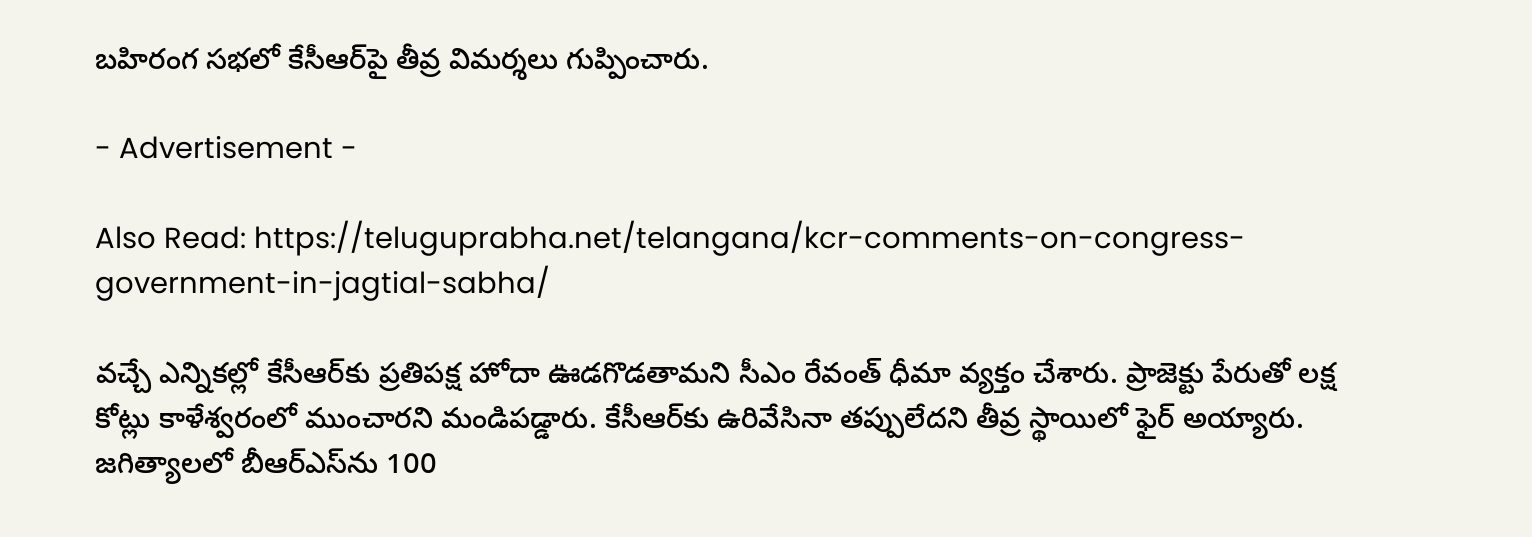బహిరంగ సభలో కేసీఆర్‌పై తీవ్ర విమర్శలు గుప్పించారు.

- Advertisement -

Also Read: https://teluguprabha.net/telangana/kcr-comments-on-congress-government-in-jagtial-sabha/

వచ్చే ఎన్నికల్లో కేసీఆర్‌కు ప్రతిపక్ష హోదా ఊడగొడతామని సీఎం రేవంత్‌ ధీమా వ్యక్తం చేశారు. ప్రాజెక్టు పేరుతో లక్ష కోట్లు కాళేశ్వరంలో ముంచారని మండిపడ్డారు. కేసీఆర్‌కు ఉరివేసినా తప్పులేదని తీవ్ర స్థాయిలో ఫైర్‌ అయ్యారు. జగిత్యాలలో బీఆర్‌ఎస్‌ను 100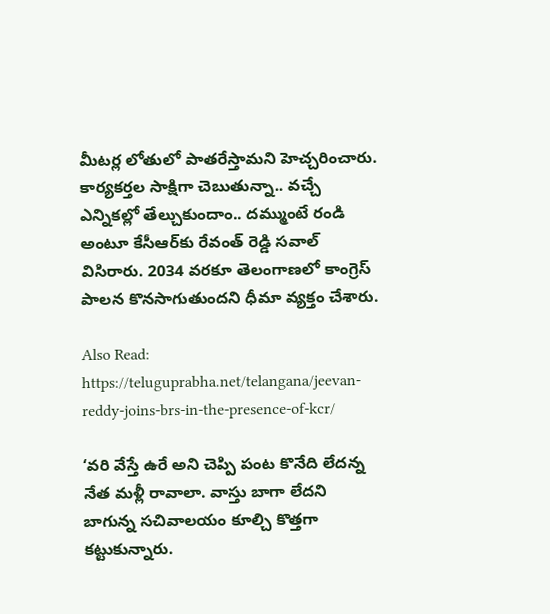మీటర్ల లోతులో పాతరేస్తామని హెచ్చరించారు. కార్యకర్తల సాక్షిగా చెబుతున్నా.. వచ్చే ఎన్నికల్లో తేల్చుకుందాం.. దమ్ముంటే రండి అంటూ కేసీఆర్‌కు రేవంత్‌ రెడ్డి సవాల్ విసిరారు. 2034 వరకూ తెలంగాణలో కాంగ్రెస్‌ పాలన కొనసాగుతుందని ధీమా వ్యక్తం చేశారు.

Also Read: https://teluguprabha.net/telangana/jeevan-reddy-joins-brs-in-the-presence-of-kcr/

‘వరి వేస్తే ఉరే అని చెప్పి పంట కొనేది లేదన్న నేత మళ్లీ రావాలా. వాస్తు బాగా లేదని బాగున్న సచివాలయం కూల్చి కొత్తగా కట్టుకున్నారు.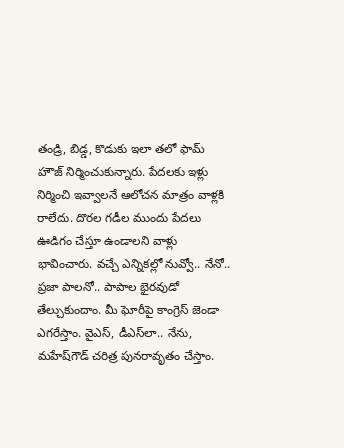తండ్రి, బిడ్డ, కొడుకు ఇలా తలో ఫామ్‌ హౌజ్‌ నిర్మించుకున్నారు. పేదలకు ఇళ్లు నిర్మించి ఇవ్వాలనే ఆలోచన మాత్రం వాళ్లకి రాలేదు. దొరల గడీల ముందు పేదలు ఊడిగం చేస్తూ ఉండాలని వాళ్లు భావించారు. వచ్చే ఎన్నికల్లో నువ్వో.. నేనో.. ప్రజా పాలనో.. పాపాల భైరవుడో తేల్చుకుందాం. మీ ఘోరీపై కాంగ్రెస్‌ జెండా ఎగరేస్తాం. వైఎస్, డీఎస్‌లా.. నేను, మహేష్‌గౌడ్‌ చరిత్ర పునరావృతం చేస్తాం.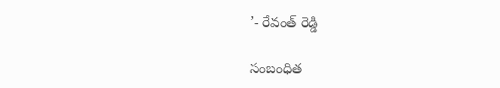’- రేవంత్‌ రెడ్డి

సంబంధిత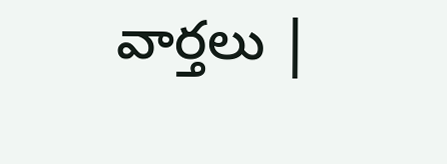వార్తలు |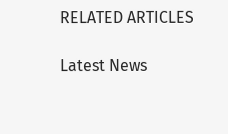RELATED ARTICLES

Latest News